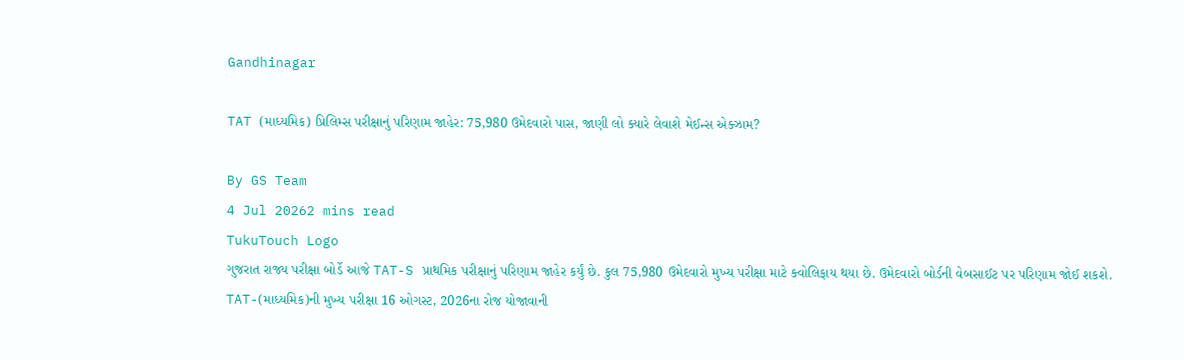Gandhinagar

TAT (માધ્યમિક) પ્રિલિમ્સ પરીક્ષાનું પરિણામ જાહેર: 75,980 ઉમેદવારો પાસ, જાણી લો ક્યારે લેવાશે મેઈન્સ એક્ઝામ?

By GS Team
4 Jul 20262 mins read
TukuTouch Logo
ગુજરાત રાજ્ય પરીક્ષા બોર્ડે આજે TAT-S પ્રાથમિક પરીક્ષાનું પરિણામ જાહેર કર્યું છે. કુલ 75,980 ઉમેદવારો મુખ્ય પરીક્ષા માટે ક્વોલિફાય થયા છે. ઉમેદવારો બોર્ડની વેબસાઈટ પર પરિણામ જોઈ શકશે. TAT-(માધ્યમિક)ની મુખ્ય પરીક્ષા 16 ઓગસ્ટ, 2026ના રોજ યોજાવાની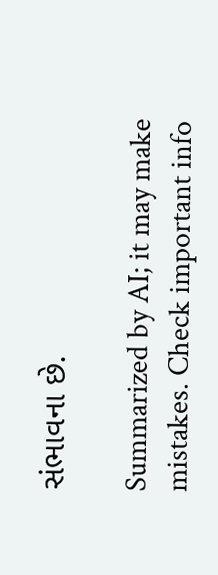સંભાવના છે.

Summarized by AI; it may make mistakes. Check important info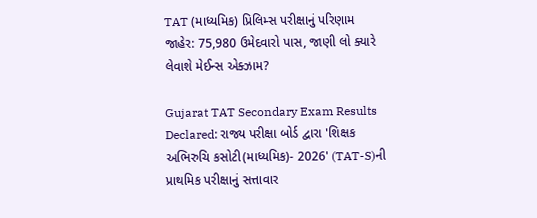TAT (માધ્યમિક) પ્રિલિમ્સ પરીક્ષાનું પરિણામ જાહેર: 75,980 ઉમેદવારો પાસ, જાણી લો ક્યારે લેવાશે મેઈન્સ એક્ઝામ?

Gujarat TAT Secondary Exam Results Declared: રાજ્ય પરીક્ષા બોર્ડ દ્વારા 'શિક્ષક અભિરુચિ કસોટી(માધ્યમિક)- 2026' (TAT-S)ની પ્રાથમિક પરીક્ષાનું સત્તાવાર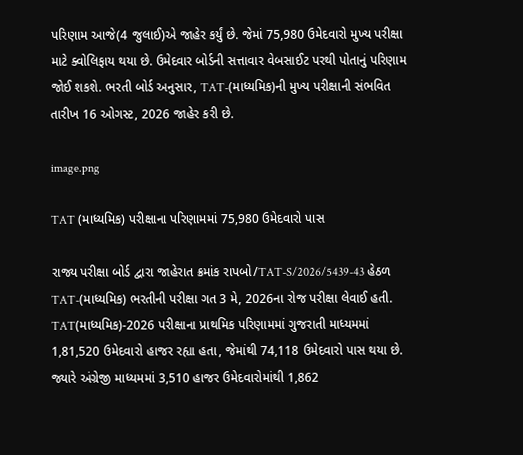પરિણામ આજે(4 જુલાઈ)એ જાહેર કર્યું છે. જેમાં 75,980 ઉમેદવારો મુખ્ય પરીક્ષા માટે ક્વોલિફાય થયા છે. ઉમેદવાર બોર્ડની સત્તાવાર વેબસાઈટ પરથી પોતાનું પરિણામ જોઈ શકશે. ભરતી બોર્ડ અનુસાર, TAT-(માધ્યમિક)ની મુખ્ય પરીક્ષાની સંભવિત તારીખ 16 ઓગસ્ટ, 2026 જાહેર કરી છે.

image.png

TAT (માધ્યમિક) પરીક્ષાના પરિણામમાં 75,980 ઉમેદવારો પાસ

રાજ્ય પરીક્ષા બોર્ડ દ્વારા જાહેરાત ક્રમાંક રાપબો/TAT-S/2026/5439-43 હેઠળ TAT-(માધ્યમિક) ભરતીની પરીક્ષા ગત 3 મે, 2026ના રોજ પરીક્ષા લેવાઈ હતી. TAT(માધ્યમિક)-2026 પરીક્ષાના પ્રાથમિક પરિણામમાં ગુજરાતી માધ્યમમાં 1,81,520 ઉમેદવારો હાજર રહ્યા હતા, જેમાંથી 74,118 ઉમેદવારો પાસ થયા છે. જ્યારે અંગ્રેજી માધ્યમમાં 3,510 હાજર ઉમેદવારોમાંથી 1,862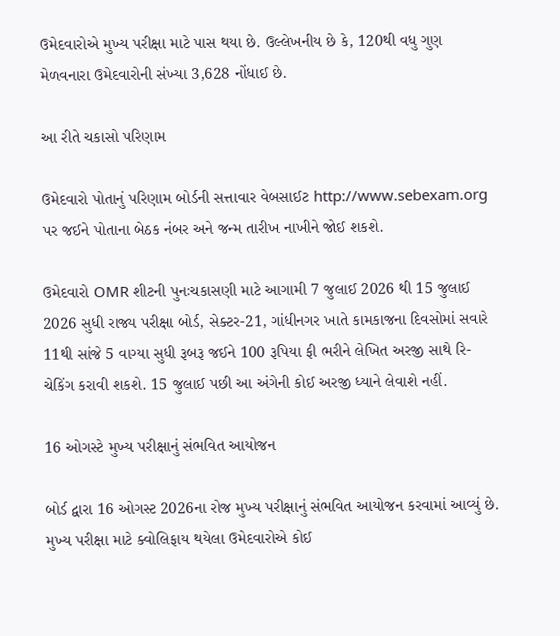ઉમેદવારોએ મુખ્ય પરીક્ષા માટે પાસ થયા છે. ઉલ્લેખનીય છે કે, 120થી વધુ ગુણ મેળવનારા ઉમેદવારોની સંખ્યા 3,628 નોંધાઈ છે.

આ રીતે ચકાસો પરિણામ

ઉમેદવારો પોતાનું પરિણામ બોર્ડની સત્તાવાર વેબસાઈટ http://www.sebexam.org પર જઈને પોતાના બેઠક નંબર અને જન્મ તારીખ નાખીને જોઈ શકશે.

ઉમેદવારો OMR શીટની પુનઃચકાસણી માટે આગામી 7 જુલાઈ 2026 થી 15 જુલાઈ 2026 સુધી રાજ્ય પરીક્ષા બોર્ડ, સેક્ટર-21, ગાંધીનગર ખાતે કામકાજના દિવસોમાં સવારે 11થી સાંજે 5 વાગ્યા સુધી રૂબરૂ જઈને 100 રૂપિયા ફી ભરીને લેખિત અરજી સાથે રિ-ચેકિંગ કરાવી શકશે. 15 જુલાઈ પછી આ અંગેની કોઈ અરજી ધ્યાને લેવાશે નહીં.

16 ઓગસ્ટે મુખ્ય પરીક્ષાનું સંભવિત આયોજન

બોર્ડ દ્વારા 16 ઓગસ્ટ 2026ના રોજ મુખ્ય પરીક્ષાનું સંભવિત આયોજન કરવામાં આવ્યું છે. મુખ્ય પરીક્ષા માટે ક્વોલિફાય થયેલા ઉમેદવારોએ કોઈ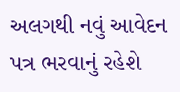અલગથી નવું આવેદન પત્ર ભરવાનું રહેશે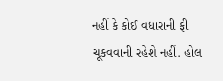નહીં કે કોઈ વધારાની ફી ચૂકવવાની રહેશે નહીં. હોલ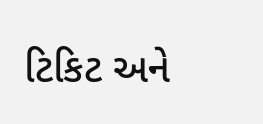ટિકિટ અને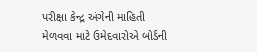પરીક્ષા કેન્દ્ર અંગેની માહિતી મેળવવા માટે ઉમેદવારોએ બોર્ડની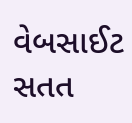વેબસાઈટ સતત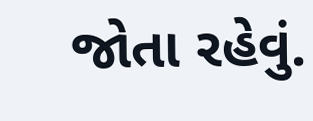જોતા રહેવું.